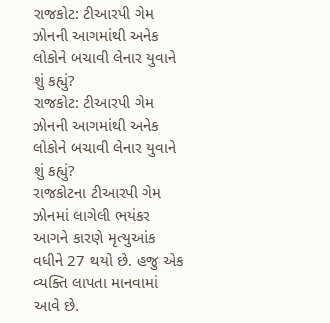રાજકોટ: ટીઆરપી ગેમ ઝોનની આગમાંથી અનેક લોકોને બચાવી લેનાર યુવાને શું કહ્યું?
રાજકોટ: ટીઆરપી ગેમ ઝોનની આગમાંથી અનેક લોકોને બચાવી લેનાર યુવાને શું કહ્યું?
રાજકોટના ટીઆરપી ગેમ ઝોનમાં લાગેલી ભયંકર આગને કારણે મૃત્યુઆંક વધીને 27 થયો છે. હજુ એક વ્યક્તિ લાપતા માનવામાં આવે છે.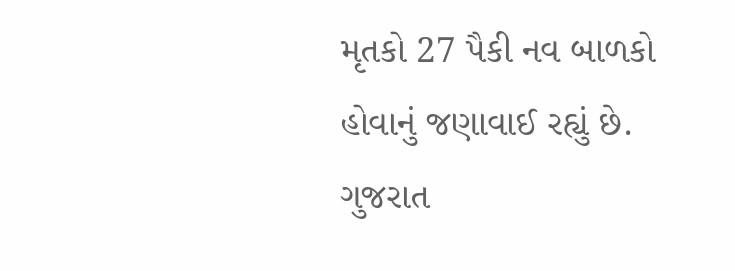મૃતકો 27 પૈકી નવ બાળકો હોવાનું જણાવાઈ રહ્યું છે. ગુજરાત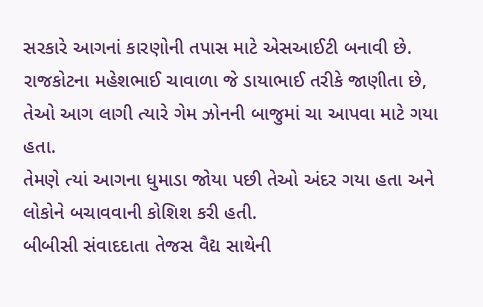સરકારે આગનાં કારણોની તપાસ માટે એસઆઈટી બનાવી છે.
રાજકોટના મહેશભાઈ ચાવાળા જે ડાયાભાઈ તરીકે જાણીતા છે, તેઓ આગ લાગી ત્યારે ગેમ ઝોનની બાજુમાં ચા આપવા માટે ગયા હતા.
તેમણે ત્યાં આગના ધુમાડા જોયા પછી તેઓ અંદર ગયા હતા અને લોકોને બચાવવાની કોશિશ કરી હતી.
બીબીસી સંવાદદાતા તેજસ વૈદ્ય સાથેની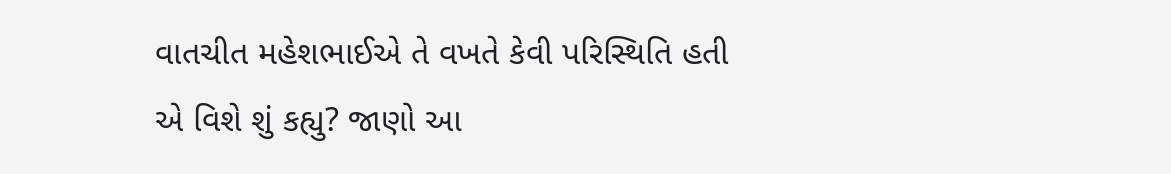વાતચીત મહેશભાઈએ તે વખતે કેવી પરિસ્થિતિ હતી એ વિશે શું કહ્યુ? જાણો આ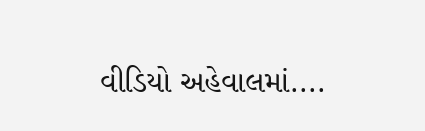વીડિયો અહેવાલમાં....